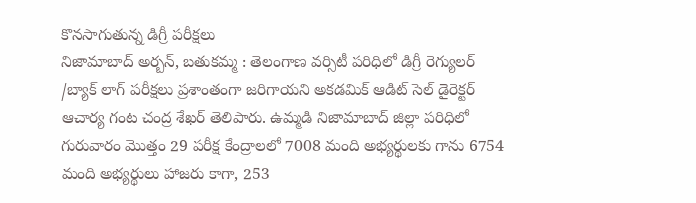కొనసాగుతున్న డిగ్రీ పరీక్షలు
నిజామాబాద్ అర్బన్, బతుకమ్మ : తెలంగాణ వర్సిటీ పరిధిలో డిగ్రీ రెగ్యులర్ /బ్యాక్ లాగ్ పరీక్షలు ప్రశాంతంగా జరిగాయని అకడమిక్ ఆడిట్ సెల్ డైరెక్టర్ ఆచార్య గంట చంద్ర శేఖర్ తెలిపారు. ఉమ్మడి నిజామాబాద్ జిల్లా పరిధిలో గురువారం మొత్తం 29 పరీక్ష కేంద్రాలలో 7008 మంది అభ్యర్థులకు గాను 6754 మంది అభ్యర్థులు హాజరు కాగా, 253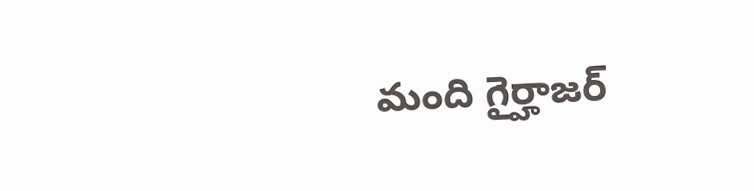మంది గైర్హాజర్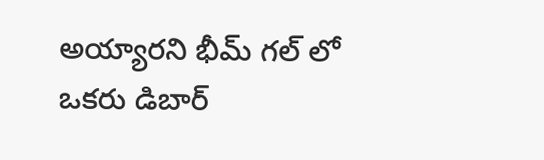అయ్యారని భీమ్ గల్ లో ఒకరు డిబార్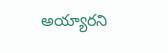అయ్యారని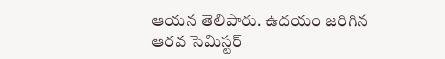ఆయన తెలిపారు. ఉదయం జరిగిన ఆరవ సెమిస్టర్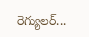రెగ్యులర్...